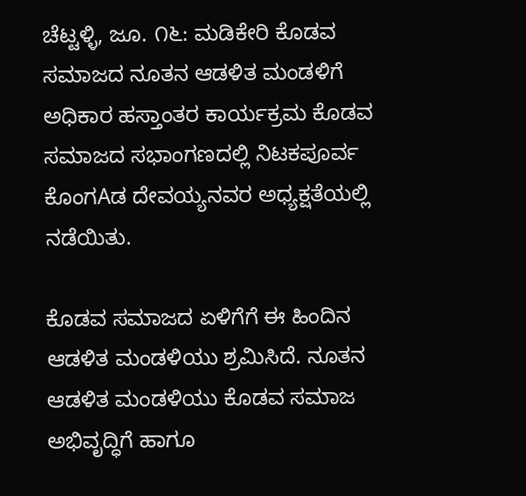ಚೆಟ್ಟಳ್ಳಿ, ಜೂ. ೧೬: ಮಡಿಕೇರಿ ಕೊಡವ ಸಮಾಜದ ನೂತನ ಆಡಳಿತ ಮಂಡಳಿಗೆ ಅಧಿಕಾರ ಹಸ್ತಾಂತರ ಕಾರ್ಯಕ್ರಮ ಕೊಡವ ಸಮಾಜದ ಸಭಾಂಗಣದಲ್ಲಿ ನಿಟಕಪೂರ್ವ ಕೊಂಗAಡ ದೇವಯ್ಯನವರ ಅಧ್ಯಕ್ಷತೆಯಲ್ಲಿ ನಡೆಯಿತು.

ಕೊಡವ ಸಮಾಜದ ಏಳಿಗೆಗೆ ಈ ಹಿಂದಿನ ಆಡಳಿತ ಮಂಡಳಿಯು ಶ್ರಮಿಸಿದೆ. ನೂತನ ಆಡಳಿತ ಮಂಡಳಿಯು ಕೊಡವ ಸಮಾಜ ಅಭಿವೃದ್ಧಿಗೆ ಹಾಗೂ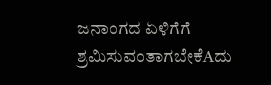ಜನಾಂಗದ ಏಳಿಗೆಗೆ ಶ್ರಮಿಸುವಂತಾಗಬೇಕೆAದು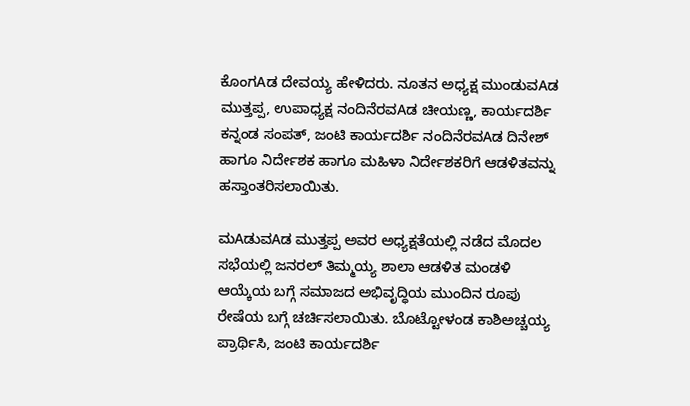ಕೊಂಗAಡ ದೇವಯ್ಯ ಹೇಳಿದರು. ನೂತನ ಅಧ್ಯಕ್ಷ ಮುಂಡುವAಡ ಮುತ್ತಪ್ಪ, ಉಪಾಧ್ಯಕ್ಷ ನಂದಿನೆರವAಡ ಚೀಯಣ್ಣ, ಕಾರ್ಯದರ್ಶಿ ಕನ್ನಂಡ ಸಂಪತ್, ಜಂಟಿ ಕಾರ್ಯದರ್ಶಿ ನಂದಿನೆರವAಡ ದಿನೇಶ್ ಹಾಗೂ ನಿರ್ದೇಶಕ ಹಾಗೂ ಮಹಿಳಾ ನಿರ್ದೇಶಕರಿಗೆ ಆಡಳಿತವನ್ನು ಹಸ್ತಾಂತರಿಸಲಾಯಿತು.

ಮAಡುವAಡ ಮುತ್ತಪ್ಪ ಅವರ ಅಧ್ಯಕ್ಷತೆಯಲ್ಲಿ ನಡೆದ ಮೊದಲ ಸಭೆಯಲ್ಲಿ ಜನರಲ್ ತಿಮ್ಮಯ್ಯ ಶಾಲಾ ಆಡಳಿತ ಮಂಡಳಿ ಆಯ್ಕೆಯ ಬಗ್ಗೆ ಸಮಾಜದ ಅಭಿವೃದ್ಧಿಯ ಮುಂದಿನ ರೂಪು ರೇಷೆಯ ಬಗ್ಗೆ ಚರ್ಚಿಸಲಾಯಿತು. ಬೊಟ್ಟೋಳಂಡ ಕಾಶಿಅಚ್ಚಯ್ಯ ಪ್ರಾರ್ಥಿಸಿ, ಜಂಟಿ ಕಾರ್ಯದರ್ಶಿ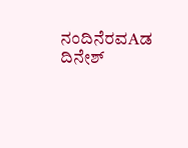ನಂದಿನೆರವAಡ ದಿನೇಶ್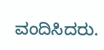ವಂದಿಸಿದರು.